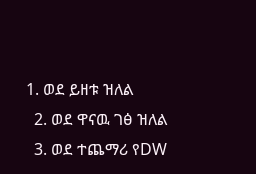1. ወደ ይዘቱ ዝለል
  2. ወደ ዋናዉ ገፅ ዝለል
  3. ወደ ተጨማሪ የDW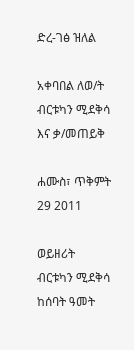ድረ-ገፅ ዝለል

አቀባበል ለወ/ት ብርቱካን ሚደቅሳ እና ቃ/መጠይቅ

ሐሙስ፣ ጥቅምት 29 2011

ወይዘሪት ብርቱካን ሚደቅሳ ከሰባት ዓመት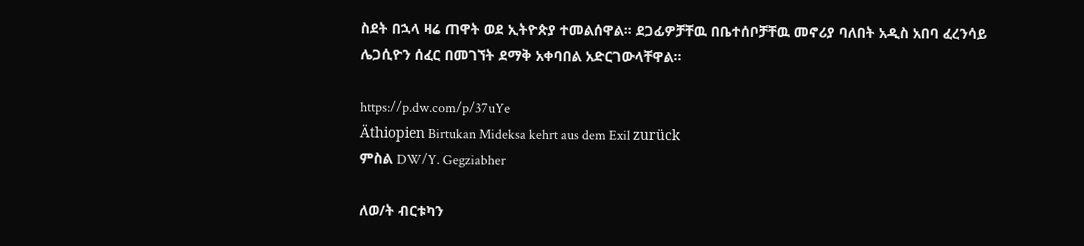ስደት በኋላ ዛሬ ጠዋት ወደ ኢትዮጵያ ተመልሰዋል። ደጋፊዎቻቸዉ በቤተሰቦቻቸዉ መኖሪያ ባለበት አዲስ አበባ ፈረንሳይ ሌጋሲዮን ሰፈር በመገኘት ደማቅ አቀባበል አድርገውላቸዋል።

https://p.dw.com/p/37uYe
Äthiopien Birtukan Mideksa kehrt aus dem Exil zurück
ምስል DW/Y. Gegziabher

ለወ/ት ብርቱካን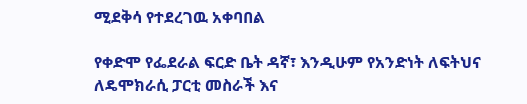ሚደቅሳ የተደረገዉ አቀባበል

የቀድሞ የፌደራል ፍርድ ቤት ዳኛ፣ እንዲሁም የአንድነት ለፍትህና ለዴሞክራሲ ፓርቲ መስራች እና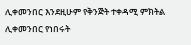ሊቀመንበር እንደዚሁም የቅንጅት ተቀዳሚ ምክትል ሊቀመንበር የነበሩት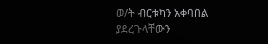ወ/ት ብርቱካን አቀባበል ያደረጉላቸውን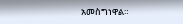አመስግነዋል።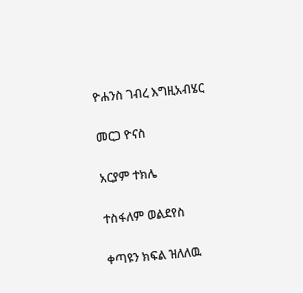ዮሐንስ ገብረ እግዚአብሄር

መርጋ ዮናስ

አርያም ተክሌ

ተስፋለም ወልደየስ

ቀጣዩን ክፍል ዝለለዉ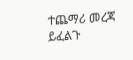ተጨማሪ መረጃ ይፈልጉ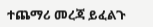ተጨማሪ መረጃ ይፈልጉ